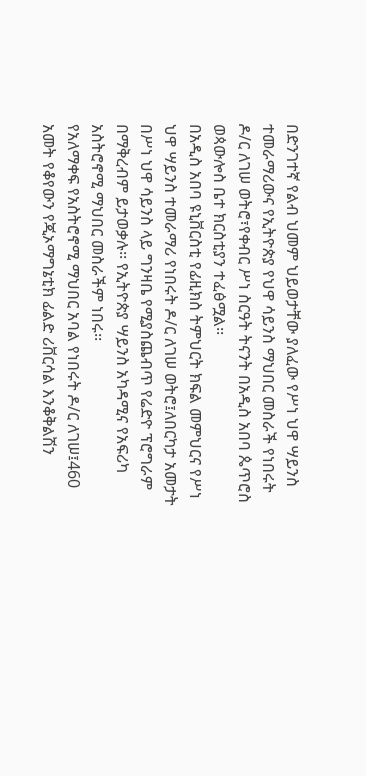በድንገተኛ የልብ ህመም ህይወታቸው ያለፈው የሥነ ህዋ ሣይንስ ተመራማሪውና የኢትዮጵያ የህዋ ሳይንስ ማህበር መስራች የነበሩት ዶ/ር ለገሠ ወትሮ፣የቀብር ሥነ ስርዓት ትናንት በአዲስ አበባ ጴጥሮስ ወጳውሎስ ቤተ ክርስቲያን ተፈፅሟል፡፡
በአዲስ አበባ ዩኒቨርስቲ የፊዚክስ ትምህርት ክፍል መምህርና የሥነ ህዋ ሣይንስ ተመራማሪ የነበሩት ዶ/ር ለገሠ ወትሮ፤ለበርካታ አመታት በሥነ ህዋ ሳይንስ ላይ ግንዛቤ የሚያስጨብጥ የሬድዮ ፕሮግራም በማቅረብም ይታወቃሉ፡፡ የኢትዮጵያ ሣይንስ አካዳሚና የአፍሪካ አስትሮኖሚ ማህበር መስራችም ነበሩ፡፡
የአለማቀፍ የአስትሮኖሚ ማህበር አባል የነበሩት ዶ/ር ለገሠ፤460 አመት የቆየውን የጂኦማግኔቲክ ፊልድ ሪቨርሳል እንቆቅልሽን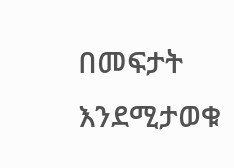በመፍታት እንደሚታወቁ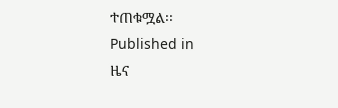ተጠቁሟል፡፡
Published in
ዜና